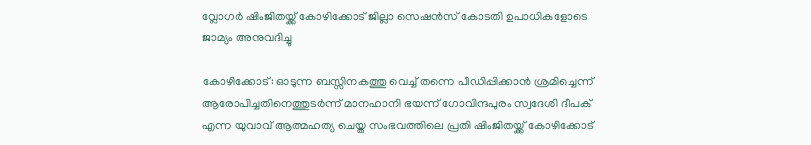വ്ലോഗര്‍ ഷിംജിതയ്ക്ക് കോഴിക്കോട് ജില്ലാ സെഷൻസ് കോടതി ഉപാധികളോടെ ജാമ്യം അനുവദിച്ചു

കോഴിക്കോട്: ഓടുന്ന ബസ്സിനകത്തു വെച്ച് തന്നെ പീഡിപ്പിക്കാന്‍ ശ്രമിച്ചെന്ന് ആരോപിച്ചതിനെത്തുടര്‍ന്ന് മാനഹാനി ഭയന്ന് ഗോവിന്ദപുരം സ്വദേശി ദീപക് എന്ന യുവാവ് ആത്മഹത്യ ചെയ്ത സംഭവത്തിലെ പ്രതി ഷിംജിതയ്ക്ക് കോഴിക്കോട്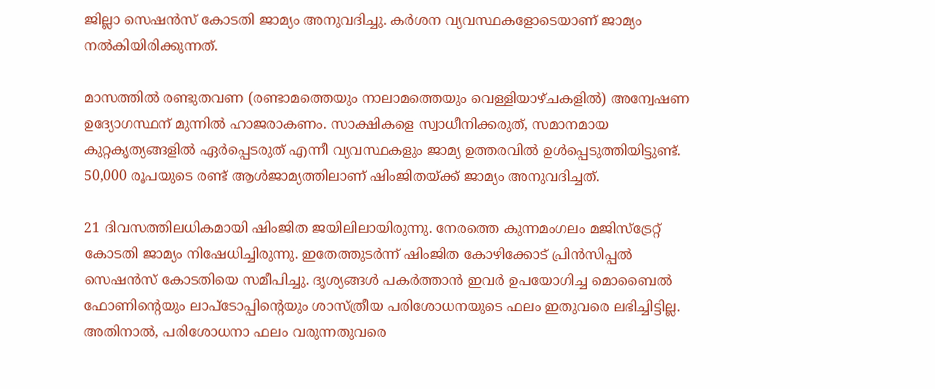ജില്ലാ സെഷൻസ് കോടതി ജാമ്യം അനുവദിച്ചു. കർശന വ്യവസ്ഥകളോടെയാണ് ജാമ്യം നല്‍കിയിരിക്കുന്നത്.

മാസത്തിൽ രണ്ടുതവണ (രണ്ടാമത്തെയും നാലാമത്തെയും വെള്ളിയാഴ്ചകളിൽ) അന്വേഷണ ഉദ്യോഗസ്ഥന് മുന്നിൽ ഹാജരാകണം. സാക്ഷികളെ സ്വാധീനിക്കരുത്, സമാനമായ കുറ്റകൃത്യങ്ങളിൽ ഏർപ്പെടരുത് എന്നീ വ്യവസ്ഥകളും ജാമ്യ ഉത്തരവിൽ ഉൾപ്പെടുത്തിയിട്ടുണ്ട്. 50,000 രൂപയുടെ രണ്ട് ആൾജാമ്യത്തിലാണ് ഷിംജിതയ്ക്ക് ജാമ്യം അനുവദിച്ചത്.

21 ദിവസത്തിലധികമായി ഷിംജിത ജയിലിലായിരുന്നു. നേരത്തെ കുന്നമംഗലം മജിസ്ട്രേറ്റ് കോടതി ജാമ്യം നിഷേധിച്ചിരുന്നു. ഇതേത്തുടർന്ന് ഷിംജിത കോഴിക്കോട് പ്രിൻസിപ്പൽ സെഷൻസ് കോടതിയെ സമീപിച്ചു. ദൃശ്യങ്ങൾ പകർത്താൻ ഇവർ ഉപയോഗിച്ച മൊബൈൽ ഫോണിന്റെയും ലാപ്‌ടോപ്പിന്റെയും ശാസ്ത്രീയ പരിശോധനയുടെ ഫലം ഇതുവരെ ലഭിച്ചിട്ടില്ല. അതിനാൽ, പരിശോധനാ ഫലം വരുന്നതുവരെ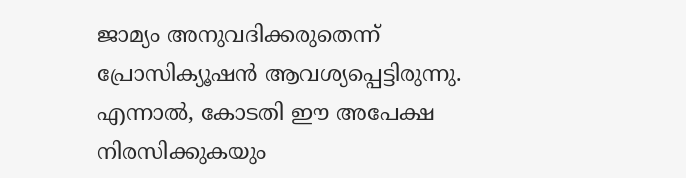ജാമ്യം അനുവദിക്കരുതെന്ന് പ്രോസിക്യൂഷൻ ആവശ്യപ്പെട്ടിരുന്നു. എന്നാൽ, കോടതി ഈ അപേക്ഷ നിരസിക്കുകയും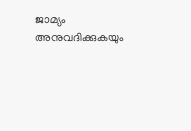ജാമ്യം അനുവദിക്കുകയും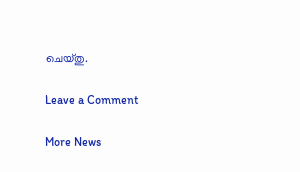ചെയ്തു.

Leave a Comment

More News